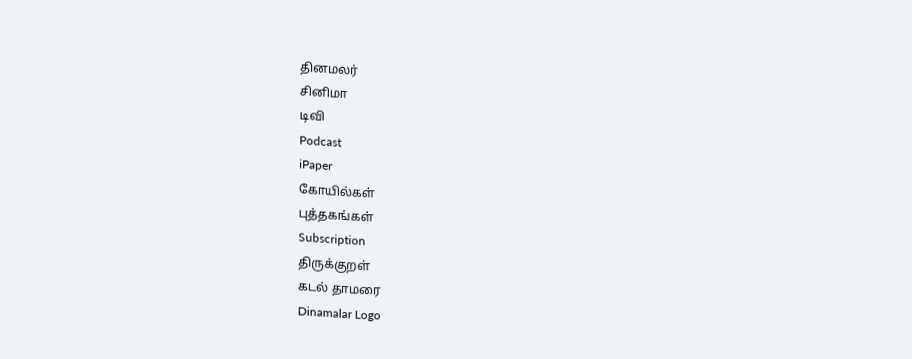தினமலர்
சினிமா
டிவி
Podcast
iPaper
கோயில்கள்
புத்தகங்கள்
Subscription
திருக்குறள்
கடல் தாமரை
Dinamalar Logo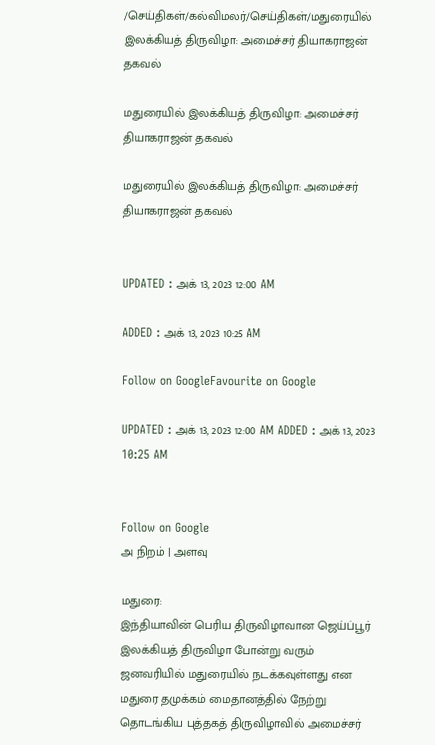/செய்திகள்/கல்விமலர்/செய்திகள்/மதுரையில் இலக்கியத் திருவிழா: அமைச்சர் தியாகராஜன் தகவல்

மதுரையில் இலக்கியத் திருவிழா: அமைச்சர் தியாகராஜன் தகவல்

மதுரையில் இலக்கியத் திருவிழா: அமைச்சர் தியாகராஜன் தகவல்


UPDATED : அக் 13, 2023 12:00 AM

ADDED : அக் 13, 2023 10:25 AM

Follow on GoogleFavourite on Google

UPDATED : அக் 13, 2023 12:00 AM ADDED : அக் 13, 2023 10:25 AM


Follow on Google
அ நிறம் | அளவு

மதுரை:
இந்தியாவின் பெரிய திருவிழாவான ஜெய்ப்பூர் இலக்கியத் திருவிழா போன்று வரும் ஜனவரியில் மதுரையில் நடக்கவுள்ளது என மதுரை தமுக்கம் மைதானத்தில் நேற்று தொடங்கிய புத்தகத் திருவிழாவில் அமைச்சர்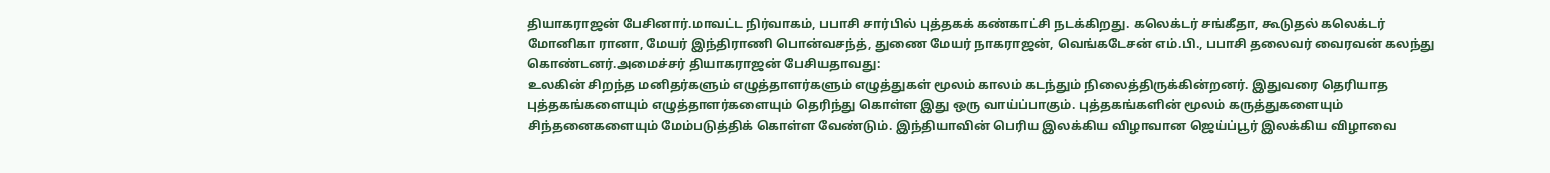தியாகராஜன் பேசினார்.மாவட்ட நிர்வாகம், பபாசி சார்பில் புத்தகக் கண்காட்சி நடக்கிறது. கலெக்டர் சங்கீதா, கூடுதல் கலெக்டர் மோனிகா ரானா, மேயர் இந்திராணி பொன்வசந்த், துணை மேயர் நாகராஜன், வெங்கடேசன் எம்.பி., பபாசி தலைவர் வைரவன் கலந்து கொண்டனர்.அமைச்சர் தியாகராஜன் பேசியதாவது:
உலகின் சிறந்த மனிதர்களும் எழுத்தாளர்களும் எழுத்துகள் மூலம் காலம் கடந்தும் நிலைத்திருக்கின்றனர். இதுவரை தெரியாத புத்தகங்களையும் எழுத்தாளர்களையும் தெரிந்து கொள்ள இது ஒரு வாய்ப்பாகும். புத்தகங்களின் மூலம் கருத்துகளையும் சிந்தனைகளையும் மேம்படுத்திக் கொள்ள வேண்டும். இந்தியாவின் பெரிய இலக்கிய விழாவான ஜெய்ப்பூர் இலக்கிய விழாவை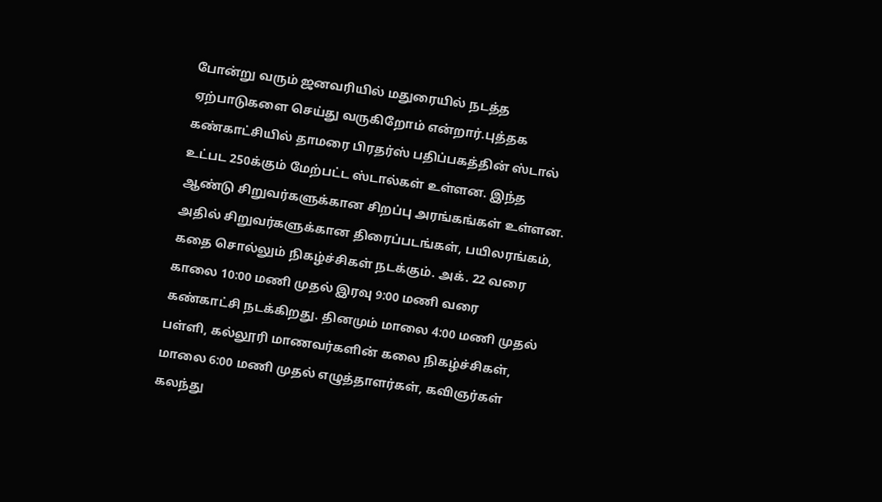போன்று வரும் ஜனவரியில் மதுரையில் நடத்த ஏற்பாடுகளை செய்து வருகிறோம் என்றார்.புத்தக கண்காட்சியில் தாமரை பிரதர்ஸ் பதிப்பகத்தின் ஸ்டால் உட்பட 250க்கும் மேற்பட்ட ஸ்டால்கள் உள்ளன. இந்த ஆண்டு சிறுவர்களுக்கான சிறப்பு அரங்கங்கள் உள்ளன. அதில் சிறுவர்களுக்கான திரைப்படங்கள், பயிலரங்கம், கதை சொல்லும் நிகழ்ச்சிகள் நடக்கும். அக். 22 வரை காலை 10:00 மணி முதல் இரவு 9:00 மணி வரை கண்காட்சி நடக்கிறது. தினமும் மாலை 4:00 மணி முதல் பள்ளி, கல்லூரி மாணவர்களின் கலை நிகழ்ச்சிகள், மாலை 6:00 மணி முதல் எழுத்தாளர்கள், கவிஞர்கள் கலந்து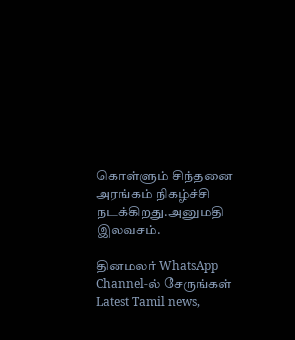கொள்ளும் சிந்தனை அரங்கம் நிகழ்ச்சி நடக்கிறது.அனுமதி இலவசம்.

தினமலர் WhatsApp Channel-ல் சேருங்கள்
Latest Tamil news,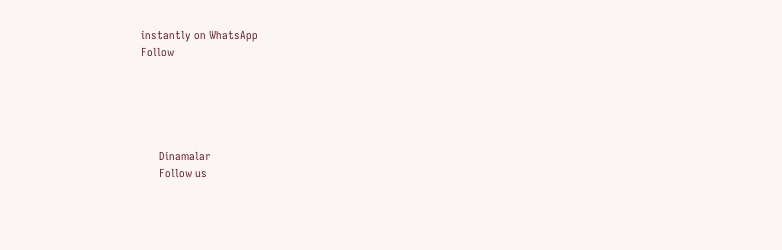instantly on WhatsApp
Follow





      Dinamalar
      Follow us